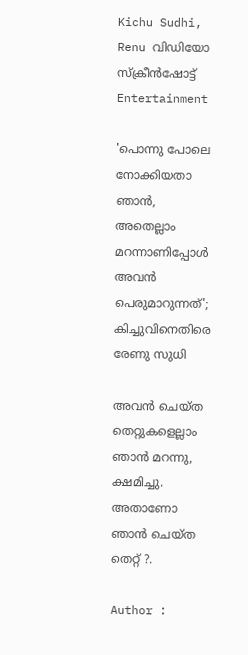Kichu Sudhi, Renu വിഡിയോ സ്ക്രീൻഷോട്ട്
Entertainment

'പൊന്നു പോലെ നോക്കിയതാ ഞാൻ, അതെല്ലാം മറന്നാണിപ്പോൾ അവൻ പെരുമാറുന്നത്'; കിച്ചുവിനെതിരെ രേണു സുധി

അവൻ ചെയ്ത തെറ്റുകളെല്ലാം ഞാൻ മറന്നു, ക്ഷമിച്ചു. അതാണോ ഞാൻ ചെയ്ത തെറ്റ് ?.

Author :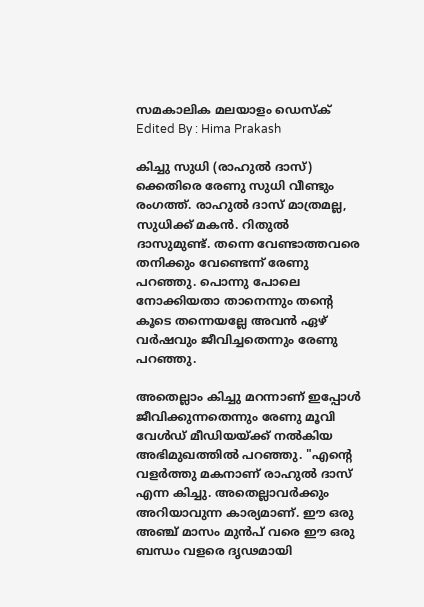സമകാലിക മലയാളം ഡെസ്ക്
Edited By : Hima Prakash

കിച്ചു സുധി (രാഹുൽ ദാസ്) ക്കെതിരെ രേണു സുധി വീണ്ടും രംഗത്ത്. രാഹുൽ ദാസ് മാത്രമല്ല, സുധിക്ക് മകൻ. റിതുൽ ദാസുമുണ്ട്. തന്നെ വേണ്ടാത്തവരെ തനിക്കും വേണ്ടെന്ന് രേണു പറഞ്ഞു. പൊന്നു പോലെ നോക്കിയതാ താനെന്നും തന്റെ കൂടെ തന്നെയല്ലേ അവൻ ഏഴ് വർഷവും ജീവിച്ചതെന്നും രേണു പറഞ്ഞു.

അതെല്ലാം കിച്ചു മറന്നാണ് ഇപ്പോൾ ജീവിക്കുന്നതെന്നും രേണു മൂവി വേൾഡ് മീഡിയയ്ക്ക് നൽകിയ അഭിമുഖത്തിൽ പറഞ്ഞു. "എന്റെ വളർത്തു മകനാണ് രാഹുൽ ദാസ് എന്ന കിച്ചു. അതെല്ലാവർക്കും അറിയാവുന്ന കാര്യമാണ്. ഈ ഒരു അഞ്ച് മാസം മുൻപ് വരെ ഈ ഒരു ബന്ധം വളരെ ദൃഢമായി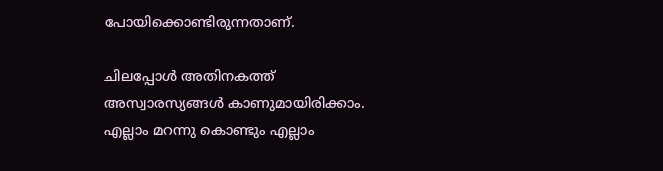പോയിക്കൊണ്ടിരുന്നതാണ്.

ചിലപ്പോൾ അതിനകത്ത് അസ്വാരസ്യങ്ങൾ കാണുമായിരിക്കാം. എല്ലാം മറന്നു കൊണ്ടും എല്ലാം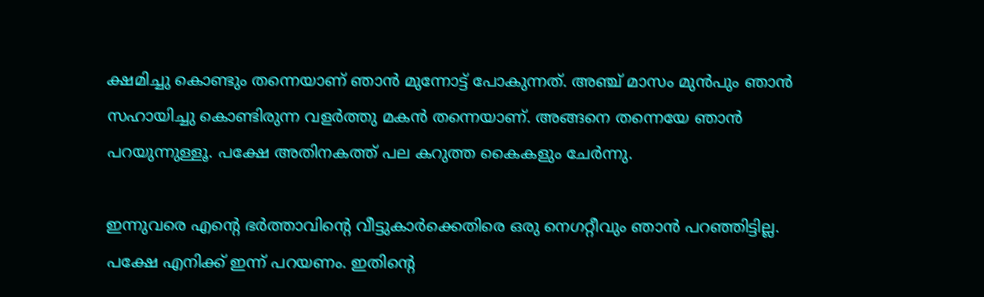ക്ഷമിച്ചു കൊണ്ടും തന്നെയാണ് ഞാൻ മുന്നോട്ട് പോകുന്നത്. അഞ്ച് മാസം മുൻപും ഞാൻ സഹായിച്ചു കൊണ്ടിരുന്ന വളർത്തു മകൻ തന്നെയാണ്. അങ്ങനെ തന്നെയേ ഞാൻ പറയുന്നുള്ളൂ. പക്ഷേ അതിനകത്ത് പല കറുത്ത കൈകളും ചേർന്നു.

ഇന്നുവരെ എന്റെ ഭർത്താവിന്റെ വീട്ടുകാർക്കെതിരെ ഒരു നെഗറ്റീവും ഞാൻ പറ‍ഞ്ഞിട്ടില്ല. പക്ഷേ എനിക്ക് ഇന്ന് പറയണം. ഇതിന്റെ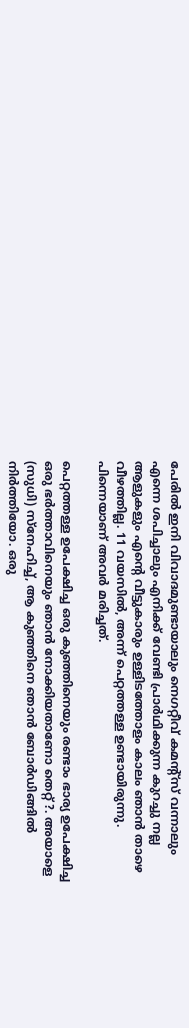പേരിൽ ഇനി വിവാദമുണ്ടായാലും നെഗറ്റീവ് കമന്റ്സ് വന്നാലും എന്നെ ശപിച്ചാലും എനിക്ക് വേണ്ടി പ്രാർഥിക്കുന്ന കുറച്ചു നല്ല ആളുകളും എന്റെ വീട്ടുകാരും ഉള്ളിടത്തോളം കാലം ഞാൻ താഴെ വീഴത്തില്ല. 11 വയസിൽ, അന്ന് പെറ്റത്തള്ള ഉണ്ടായിരുന്നു. പിന്നെയാണ് അവർ മരിച്ചത്.

പെറ്റത്തള്ള ഉപേക്ഷിച്ച ഒരു കുഞ്ഞിനെയും രണ്ടാം ഭാര്യ ഉപേക്ഷിച്ച ഒരു ഭർത്താവിനെയും ഞാൻ നോക്കിയതാണോ തെറ്റ് ?. അയാളെ (സുധി) സ്നേഹിച്ച്, ആ കുഞ്ഞിനെ ഞാൻ ബോർഡിങ്ങിൽ നിർത്തിയോ. ഒരു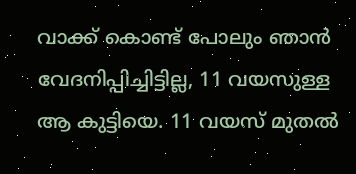വാക്ക് കൊണ്ട് പോലും ഞാൻ വേദനിപ്പിച്ചിട്ടില്ല, 11 വയസുള്ള ആ കുട്ടിയെ. 11 വയസ് മുതൽ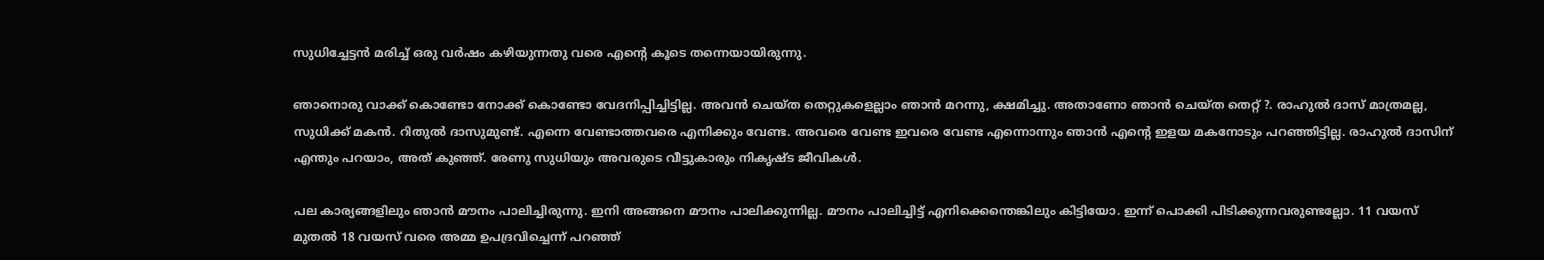സുധിച്ചേട്ടൻ മരിച്ച് ഒരു വർഷം കഴിയുന്നതു വരെ എന്റെ കൂടെ തന്നെയായിരുന്നു.

ഞാനൊരു വാക്ക് കൊണ്ടോ നോക്ക് കൊണ്ടോ വേദനിപ്പിച്ചിട്ടില്ല. അവൻ ചെയ്ത തെറ്റുകളെല്ലാം ഞാൻ മറന്നു, ക്ഷമിച്ചു. അതാണോ ഞാൻ ചെയ്ത തെറ്റ് ?. രാഹുൽ ദാസ് മാത്രമല്ല, സുധിക്ക് മകൻ. റിതുൽ ദാസുമുണ്ട്. എന്നെ വേണ്ടാത്തവരെ എനിക്കും വേണ്ട. അവരെ വേണ്ട ഇവരെ വേണ്ട എന്നൊന്നും ഞാൻ എന്റെ ഇളയ മകനോടും പറഞ്ഞിട്ടില്ല. രാഹുൽ ദാസിന് എന്തും പറയാം, അത് കു‍ഞ്ഞ്. രേണു സുധിയും അവരുടെ വീട്ടുകാരും നികൃഷ്ട ജീവികൾ.

പല കാര്യങ്ങളിലും ഞാൻ മൗനം പാലിച്ചിരുന്നു. ഇനി അങ്ങനെ മൗനം പാലിക്കുന്നില്ല. മൗനം പാലിച്ചിട്ട് എനിക്കെന്തെങ്കിലും കിട്ടിയോ. ഇന്ന് പൊക്കി പിടിക്കുന്നവരുണ്ടല്ലോ. 11 വയസ് മുതൽ 18 വയസ് വരെ അമ്മ ഉപദ്രവിച്ചെന്ന് പറഞ്ഞ്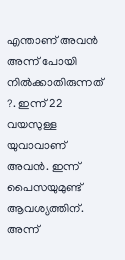എന്താണ് അവൻ അന്ന് പോയി നിൽക്കാതിരുന്നത് ?. ഇന്ന് 22 വയസുള്ള യുവാവാണ് അവൻ. ഇന്ന് പൈസയുമുണ്ട് ആവശ്യത്തിന്. അന്ന്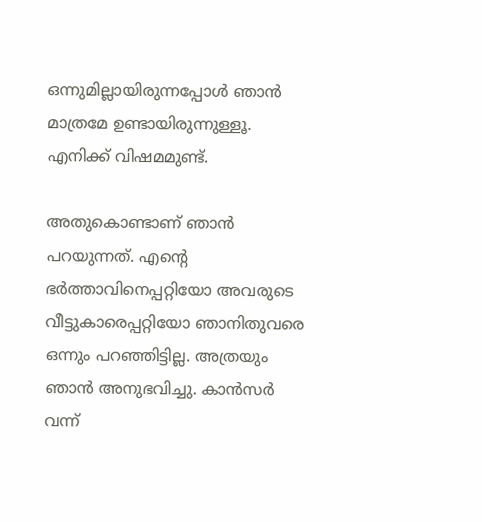ഒന്നുമില്ലായിരുന്നപ്പോൾ ഞാൻ മാത്രമേ ഉണ്ടായിരുന്നുള്ളൂ. എനിക്ക് വിഷമമുണ്ട്.

അതുകൊണ്ടാണ് ഞാൻ പറയുന്നത്. എന്റെ ഭർത്താവിനെപ്പറ്റിയോ അവരുടെ വീട്ടുകാരെപ്പറ്റിയോ ഞാനിതുവരെ ഒന്നും പറഞ്ഞിട്ടില്ല. അത്രയും ഞാൻ അനുഭവിച്ചു. കാൻസർ വന്ന്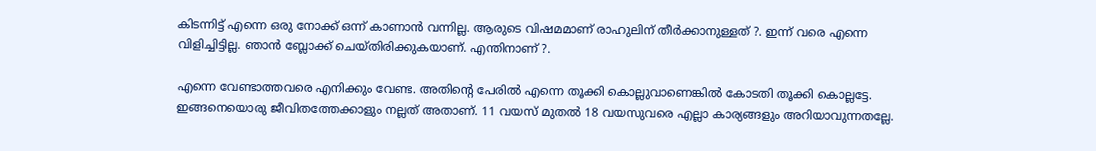കിടന്നിട്ട് എന്നെ ഒരു നോക്ക് ഒന്ന് കാണാൻ വന്നില്ല. ആരുടെ വിഷമമാണ് രാഹുലിന് തീർക്കാനുള്ളത് ?. ഇന്ന് വരെ എന്നെ വിളിച്ചിട്ടില്ല. ഞാൻ ബ്ലോക്ക് ചെയ്തിരിക്കുകയാണ്. എന്തിനാണ് ?.

എന്നെ വേണ്ടാത്തവരെ എനിക്കും വേണ്ട. അതിന്റെ പേരിൽ എന്നെ തൂക്കി കൊല്ലുവാണെങ്കിൽ കോടതി തൂക്കി കൊല്ലട്ടേ. ഇങ്ങനെയൊരു ജീവിതത്തേക്കാളും നല്ലത് അതാണ്. 11 വയസ് മുതൽ 18 വയസുവരെ എല്ലാ കാര്യങ്ങളും അറിയാവുന്നതല്ലേ.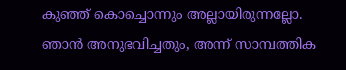കുഞ്ഞ് കൊച്ചൊന്നും അല്ലായിരുന്നല്ലോ. ഞാൻ അനുഭവിച്ചതും, അന്ന് സാമ്പത്തിക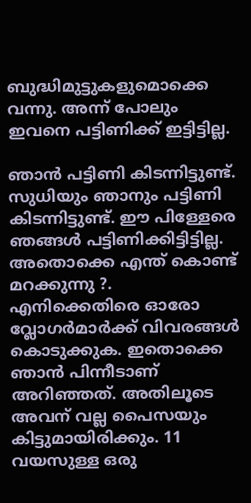ബുദ്ധിമുട്ടുകളുമൊക്കെ വന്നു. അന്ന് പോലും ഇവനെ പട്ടിണിക്ക് ഇട്ടിട്ടില്ല.

ഞാൻ പട്ടിണി കിടന്നിട്ടുണ്ട്. സുധിയും ഞാനും പട്ടിണി കിടന്നിട്ടുണ്ട്. ഈ പിള്ളേരെ ഞങ്ങൾ പട്ടിണിക്കിട്ടിട്ടില്ല. അതൊക്കെ എന്ത് കൊണ്ട് മറക്കുന്നു ?. എനിക്കെതിരെ ഓരോ വ്ലോഗർമാർക്ക് വിവരങ്ങൾ കൊടുക്കുക. ഇതൊക്കെ ഞാൻ പിന്നീടാണ് അറിഞ്ഞത്. അതിലൂടെ അവന് വല്ല പൈസയും കിട്ടുമായിരിക്കും. 11 വയസുള്ള ഒരു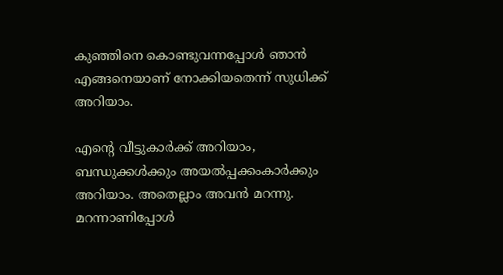കുഞ്ഞിനെ കൊണ്ടുവന്നപ്പോൾ ഞാൻ എങ്ങനെയാണ് നോക്കിയതെന്ന് സുധിക്ക് അറിയാം.

എന്റെ വീട്ടുകാർക്ക് അറിയാം, ബന്ധുക്കൾക്കും അയൽപ്പക്കംകാർക്കും അറിയാം. അതെല്ലാം അവൻ മറന്നു. മറന്നാണിപ്പോൾ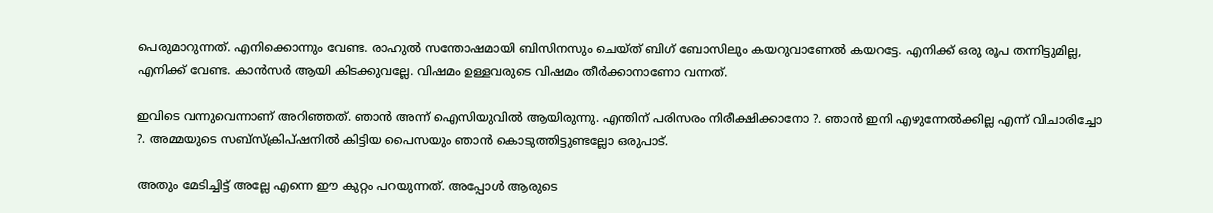പെരുമാറുന്നത്. എനിക്കൊന്നും വേണ്ട. രാഹുൽ സന്തോഷമായി ബിസിനസും ചെയ്ത് ബിഗ് ബോസിലും കയറുവാണേൽ കയറട്ടേ. എനിക്ക് ഒരു രൂപ തന്നിട്ടുമില്ല, എനിക്ക് വേണ്ട. കാൻസർ ആയി കിടക്കുവല്ലേ. വിഷമം ഉള്ളവരുടെ വിഷമം തീർക്കാനാണോ വന്നത്.

ഇവിടെ വന്നുവെന്നാണ് അറിഞ്ഞത്. ഞാൻ അന്ന് ഐസിയുവിൽ ആയിരുന്നു. എന്തിന് പരിസരം നിരീക്ഷിക്കാനോ ?. ഞാൻ ഇനി എഴുന്നേൽക്കില്ല എന്ന് വിചാരിച്ചോ ?. അമ്മയുടെ സബ്സ്ക്രിപ്ഷനിൽ കിട്ടിയ പൈസയും ഞാൻ കൊടുത്തിട്ടുണ്ടല്ലോ ഒരുപാട്.

അതും മേടിച്ചിട്ട് അല്ലേ എന്നെ ഈ കുറ്റം പറയുന്നത്. അപ്പോൾ ആരുടെ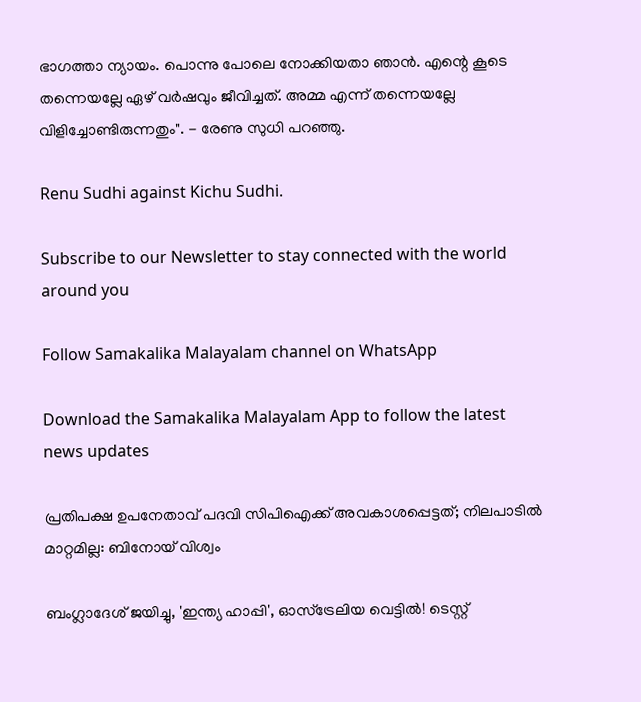ഭാഗത്താ ന്യായം. പൊന്നു പോലെ നോക്കിയതാ ഞാൻ. എന്റെ കൂടെ തന്നെയല്ലേ ഏഴ് വർഷവും ജീവിച്ചത്. അമ്മ എന്ന് തന്നെയല്ലേ വിളിച്ചോണ്ടിരുന്നതും". - രേണു സുധി പറഞ്ഞു.

Renu Sudhi against Kichu Sudhi.

Subscribe to our Newsletter to stay connected with the world around you

Follow Samakalika Malayalam channel on WhatsApp

Download the Samakalika Malayalam App to follow the latest news updates

പ്രതിപക്ഷ ഉപനേതാവ് പദവി സിപിഐക്ക് അവകാശപ്പെട്ടത്; നിലപാടിൽ മാറ്റമില്ല: ബിനോയ് വിശ്വം

ബംഗ്ലാദേശ് ജയിച്ചു, 'ഇന്ത്യ ഹാപ്പി', ഓസ്ട്രേലിയ വെട്ടിൽ! ടെസ്റ്റ്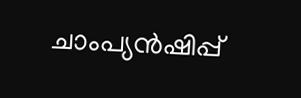ചാംപ്യൻഷിപ്പ്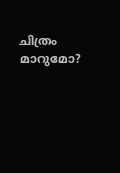ചിത്രം മാറുമോ?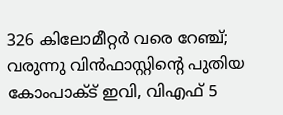326 കിലോമീറ്റര്‍ വരെ റേഞ്ച്; വരുന്നു വിന്‍ഫാസ്റ്റിന്റെ പുതിയ കോംപാക്ട് ഇവി, വിഎഫ് 5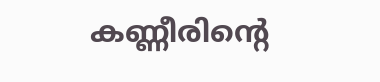കണ്ണീരിന്റെ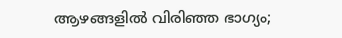ആഴങ്ങളിൽ വിരിഞ്ഞ ഭാഗ്യം;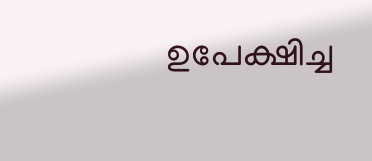ഉപേക്ഷിച്ച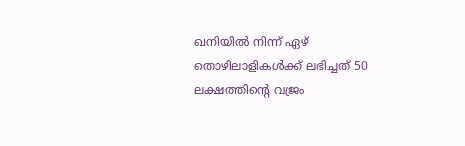ഖനിയിൽ നിന്ന് ഏഴ് തൊഴിലാളികൾക്ക് ലഭിച്ചത് 50 ലക്ഷത്തിന്റെ വജ്രം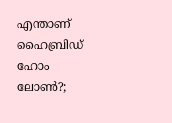എന്താണ് ഹൈബ്രിഡ് ഹോം ലോണ്‍?;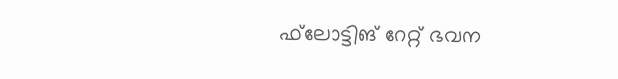ഫ്‌ലോട്ടിങ് റേറ്റ് ഭവന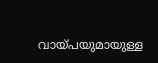വായ്പയുമായുള്ള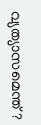വ്യത്യാസമെന്ത്?